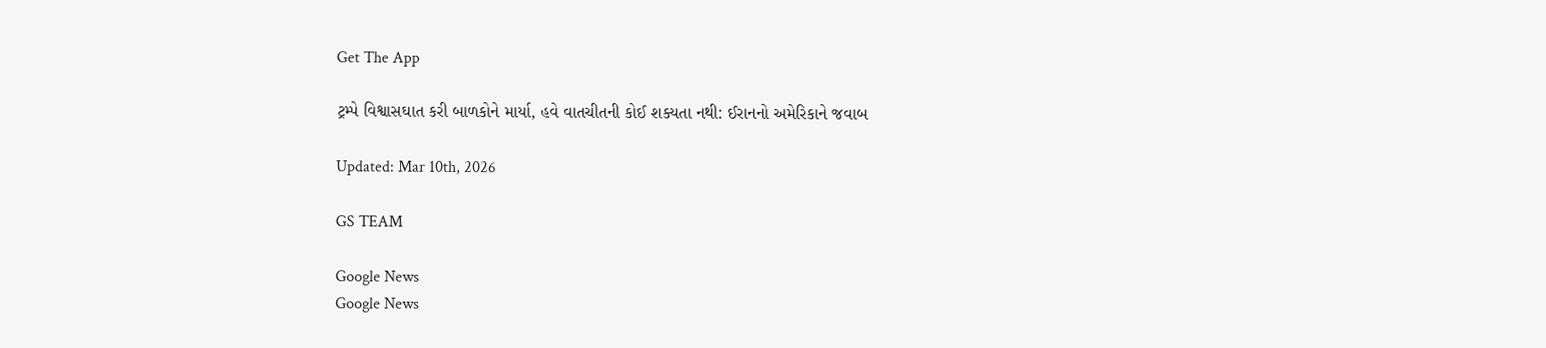Get The App

ટ્રમ્પે વિશ્વાસઘાત કરી બાળકોને માર્યા, હવે વાતચીતની કોઈ શક્યતા નથી: ઈરાનનો અમેરિકાને જવાબ

Updated: Mar 10th, 2026

GS TEAM

Google News
Google News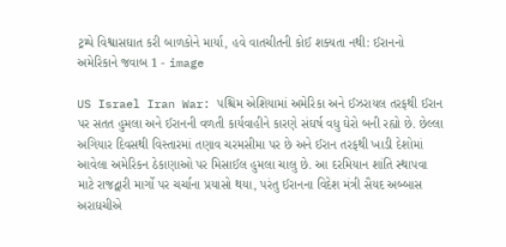ટ્રમ્પે વિશ્વાસઘાત કરી બાળકોને માર્યા, હવે વાતચીતની કોઈ શક્યતા નથી: ઈરાનનો અમેરિકાને જવાબ 1 - image

US Israel Iran War: પશ્ચિમ એશિયામાં અમેરિકા અને ઈઝરાયલ તરફથી ઈરાન પર સતત હુમલા અને ઈરાનની વળતી કાર્યવાહીને કારણે સંઘર્ષ વધુ ઘેરો બની રહ્યો છે. છેલ્લા અગિયાર દિવસથી વિસ્તારમાં તણાવ ચરમસીમા પર છે અને ઈરાન તરફથી ખાડી દેશોમાં આવેલા અમેરિકન ઠેકાણાઓ પર મિસાઈલ હુમલા ચાલુ છે. આ દરમિયાન શાંતિ સ્થાપવા માટે રાજદ્વારી માર્ગો પર ચર્ચાના પ્રયાસો થયા, પરંતુ ઈરાનના વિદેશ મંત્રી સૈયદ અબ્બાસ અરાઘચીએ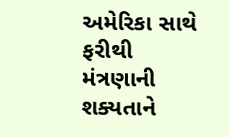અમેરિકા સાથે ફરીથી મંત્રણાની શક્યતાને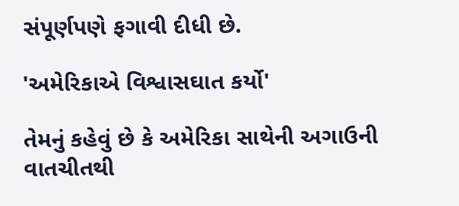સંપૂર્ણપણે ફગાવી દીધી છે.

'અમેરિકાએ વિશ્વાસઘાત કર્યો'

તેમનું કહેવું છે કે અમેરિકા સાથેની અગાઉની વાતચીતથી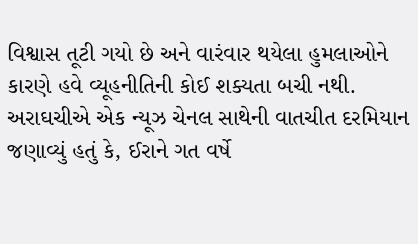વિશ્વાસ તૂટી ગયો છે અને વારંવાર થયેલા હુમલાઓને કારણે હવે વ્યૂહનીતિની કોઈ શક્યતા બચી નથી. અરાઘચીએ એક ન્યૂઝ ચેનલ સાથેની વાતચીત દરમિયાન જણાવ્યું હતું કે, ઈરાને ગત વર્ષે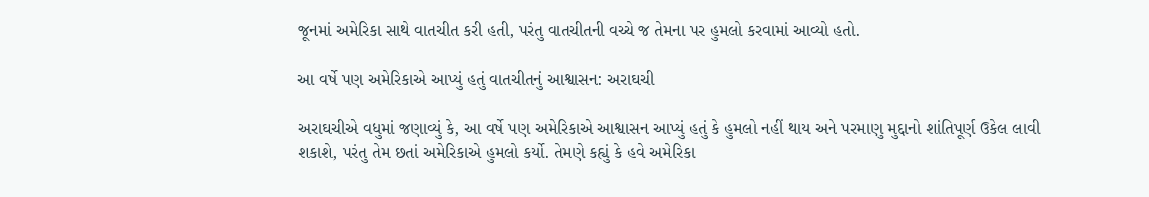જૂનમાં અમેરિકા સાથે વાતચીત કરી હતી, પરંતુ વાતચીતની વચ્ચે જ તેમના પર હુમલો કરવામાં આવ્યો હતો.

આ વર્ષે પણ અમેરિકાએ આપ્યું હતું વાતચીતનું આશ્વાસન: અરાઘચી

અરાઘચીએ વધુમાં જણાવ્યું કે, આ વર્ષે પણ અમેરિકાએ આશ્વાસન આપ્યું હતું કે હુમલો નહીં થાય અને પરમાણુ મુદ્દાનો શાંતિપૂર્ણ ઉકેલ લાવી શકાશે, પરંતુ તેમ છતાં અમેરિકાએ હુમલો કર્યો. તેમણે કહ્યું કે હવે અમેરિકા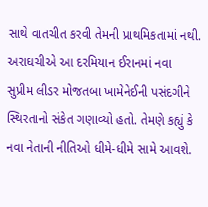સાથે વાતચીત કરવી તેમની પ્રાથમિકતામાં નથી. અરાઘચીએ આ દરમિયાન ઈરાનમાં નવા સુપ્રીમ લીડર મોજતબા ખામેનેઈની પસંદગીને સ્થિરતાનો સંકેત ગણાવ્યો હતો. તેમણે કહ્યું કે નવા નેતાની નીતિઓ ધીમે-ધીમે સામે આવશે.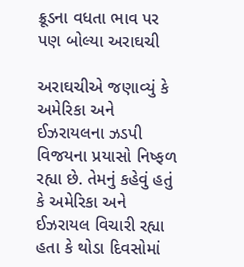ક્રૂડના વધતા ભાવ પર પણ બોલ્યા અરાઘચી

અરાઘચીએ જણાવ્યું કે અમેરિકા અને ઈઝરાયલના ઝડપી વિજયના પ્રયાસો નિષ્ફળ રહ્યા છે. તેમનું કહેવું હતું કે અમેરિકા અને ઈઝરાયલ વિચારી રહ્યા હતા કે થોડા દિવસોમાં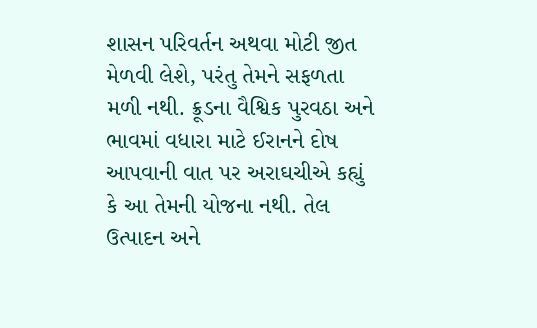શાસન પરિવર્તન અથવા મોટી જીત મેળવી લેશે, પરંતુ તેમને સફળતા મળી નથી. ક્રૂડના વૈશ્વિક પુરવઠા અને ભાવમાં વધારા માટે ઈરાનને દોષ આપવાની વાત પર અરાઘચીએ કહ્યું કે આ તેમની યોજના નથી. તેલ ઉત્પાદન અને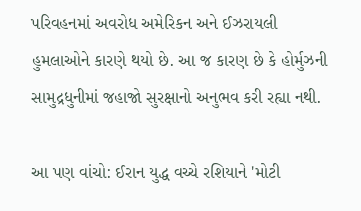પરિવહનમાં અવરોધ અમેરિકન અને ઈઝરાયલી હુમલાઓને કારણે થયો છે. આ જ કારણ છે કે હોર્મુઝની સામુદ્રધુનીમાં જહાજો સુરક્ષાનો અનુભવ કરી રહ્યા નથી.

આ પણ વાંચો: ઈરાન યુદ્ધ વચ્ચે રશિયાને 'મોટી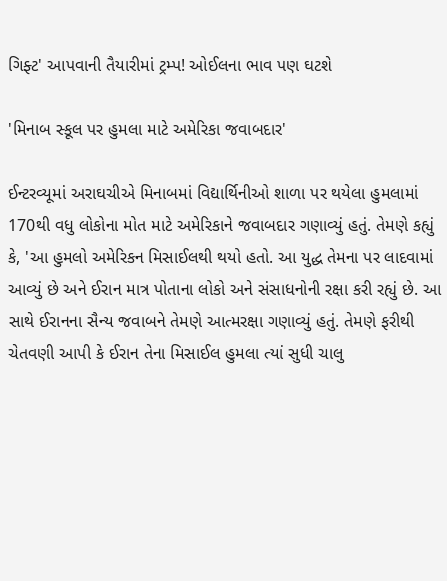ગિફ્ટ' આપવાની તૈયારીમાં ટ્રમ્પ! ઓઈલના ભાવ પણ ઘટશે

'મિનાબ સ્કૂલ પર હુમલા માટે અમેરિકા જવાબદાર'

ઈન્ટરવ્યૂમાં અરાઘચીએ મિનાબમાં વિદ્યાર્થિનીઓ શાળા પર થયેલા હુમલામાં 170થી વધુ લોકોના મોત માટે અમેરિકાને જવાબદાર ગણાવ્યું હતું. તેમણે કહ્યું કે, 'આ હુમલો અમેરિકન મિસાઈલથી થયો હતો. આ યુદ્ધ તેમના પર લાદવામાં આવ્યું છે અને ઈરાન માત્ર પોતાના લોકો અને સંસાધનોની રક્ષા કરી રહ્યું છે. આ સાથે ઈરાનના સૈન્ય જવાબને તેમણે આત્મરક્ષા ગણાવ્યું હતું. તેમણે ફરીથી ચેતવણી આપી કે ઈરાન તેના મિસાઈલ હુમલા ત્યાં સુધી ચાલુ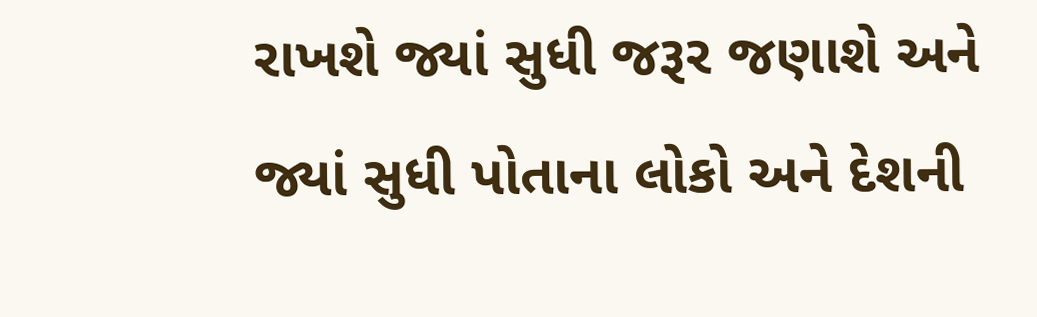રાખશે જ્યાં સુધી જરૂર જણાશે અને જ્યાં સુધી પોતાના લોકો અને દેશની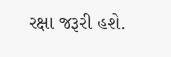રક્ષા જરૂરી હશે.